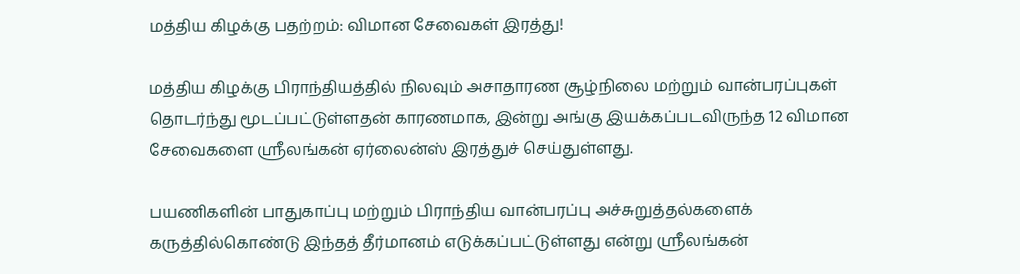மத்திய கிழக்கு பதற்றம்: விமான சேவைகள் இரத்து!

மத்திய கிழக்கு பிராந்தியத்தில் நிலவும் அசாதாரண சூழ்நிலை மற்றும் வான்பரப்புகள் தொடர்ந்து மூடப்பட்டுள்ளதன் காரணமாக, இன்று அங்கு இயக்கப்படவிருந்த 12 விமான சேவைகளை ஸ்ரீலங்கன் ஏர்லைன்ஸ் இரத்துச் செய்துள்ளது.

பயணிகளின் பாதுகாப்பு மற்றும் பிராந்திய வான்பரப்பு அச்சுறுத்தல்களைக் கருத்தில்கொண்டு இந்தத் தீர்மானம் எடுக்கப்பட்டுள்ளது என்று ஸ்ரீலங்கன்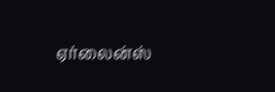ஏர்லைன்ஸ்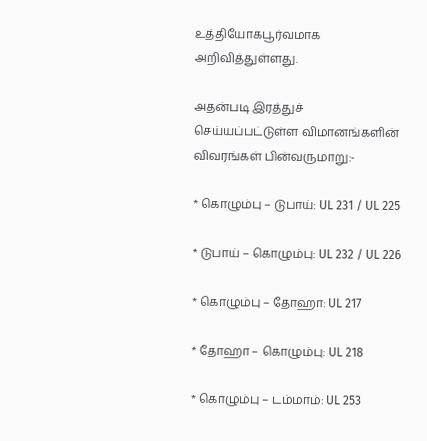உத்தியோகபூர்வமாக அறிவித்துள்ளது.

அதன்படி இரத்துச் செய்யப்பட்டுள்ள விமானங்களின் விவரங்கள் பின்வருமாறு:-

* கொழும்பு – டுபாய்: UL 231 / UL 225

* டுபாய் – கொழும்பு: UL 232 / UL 226

* கொழும்பு – தோஹா: UL 217

* தோஹா – கொழும்பு: UL 218

* கொழும்பு – டம்மாம்: UL 253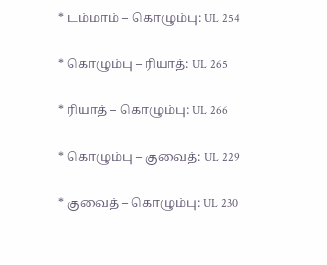* டம்மாம் – கொழும்பு: UL 254

* கொழும்பு – ரியாத்: UL 265

* ரியாத் – கொழும்பு: UL 266

* கொழும்பு – குவைத்: UL 229

* குவைத் – கொழும்பு: UL 230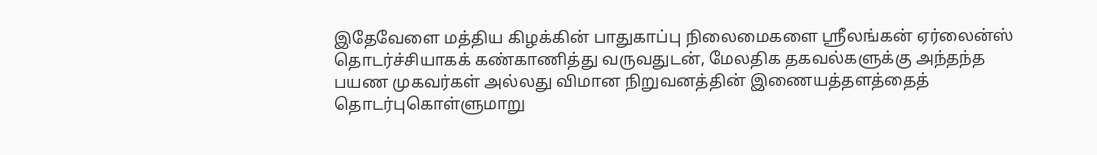இதேவேளை மத்திய கிழக்கின் பாதுகாப்பு நிலைமைகளை ஸ்ரீலங்கன் ஏர்லைன்ஸ் தொடர்ச்சியாகக் கண்காணித்து வருவதுடன், மேலதிக தகவல்களுக்கு அந்தந்த பயண முகவர்கள் அல்லது விமான நிறுவனத்தின் இணையத்தளத்தைத் தொடர்புகொள்ளுமாறு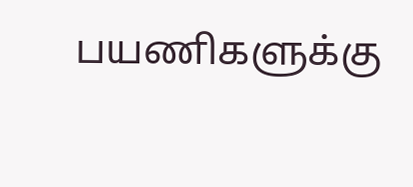பயணிகளுக்கு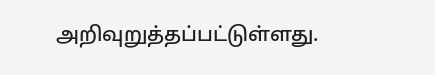அறிவுறுத்தப்பட்டுள்ளது.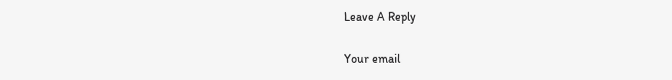Leave A Reply

Your email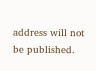address will not be published.